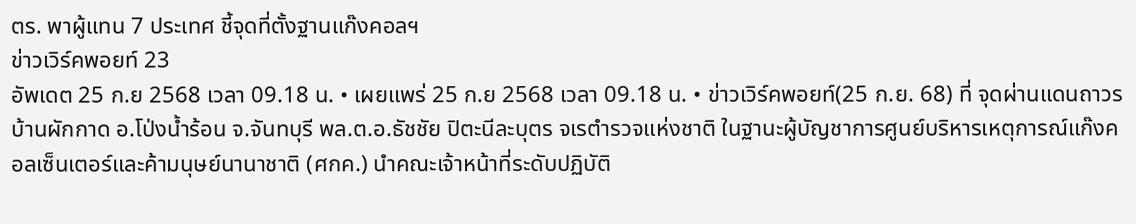ตร. พาผู้แทน 7 ประเทศ ชี้จุดที่ตั้งฐานแก๊งคอลฯ
ข่าวเวิร์คพอยท์ 23
อัพเดต 25 ก.ย 2568 เวลา 09.18 น. • เผยแพร่ 25 ก.ย 2568 เวลา 09.18 น. • ข่าวเวิร์คพอยท์(25 ก.ย. 68) ที่ จุดผ่านแดนถาวรบ้านผักกาด อ.โป่งน้ำร้อน จ.จันทบุรี พล.ต.อ.ธัชชัย ปิตะนีละบุตร จเรตำรวจแห่งชาติ ในฐานะผู้บัญชาการศูนย์บริหารเหตุการณ์แก๊งคอลเซ็นเตอร์และค้ามนุษย์นานาชาติ (ศกค.) นำคณะเจ้าหน้าที่ระดับปฏิบัติ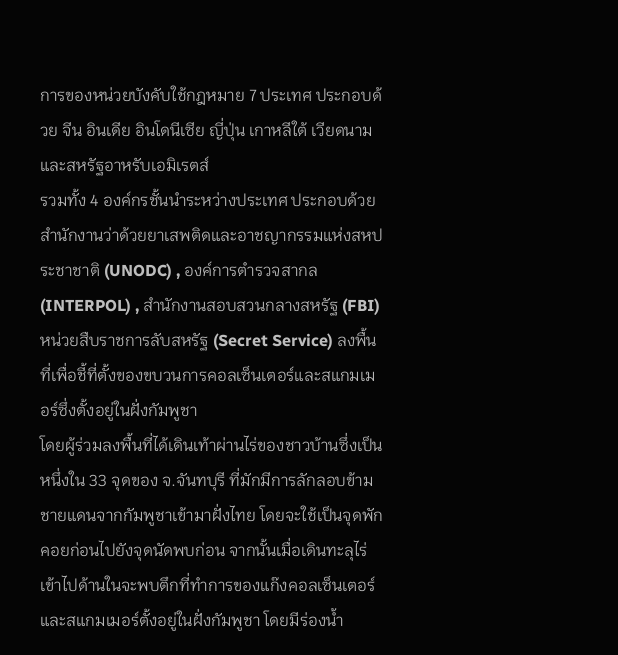การของหน่วยบังคับใช้กฎหมาย 7 ประเทศ ประกอบด้วย จีน อินเดีย อินโดนีเซีย ญี่ปุ่น เกาหลีใต้ เวียดนาม และสหรัฐอาหรับเอมิเรตส์
รวมทั้ง 4 องค์กรชั้นนำระหว่างประเทศ ประกอบด้วย สำนักงานว่าด้วยยาเสพติดและอาชญากรรมแห่งสหประชาชาติ (UNODC) , องค์การตำรวจสากล (INTERPOL) , สำนักงานสอบสวนกลางสหรัฐ (FBI) หน่วยสืบราชการลับสหรัฐ (Secret Service) ลงพื้นที่เพื่อชี้ที่ตั้งของขบวนการคอลเซ็นเตอร์และสแกมเมอร์ซึ่งตั้งอยู่ในฝั่งกัมพูชา
โดยผู้ร่วมลงพื้นที่ได้เดินเท้าผ่านไร่ของชาวบ้านซึ่งเป็นหนึ่งใน 33 จุดของ จ.จันทบุรี ที่มักมีการลักลอบข้ามชายแดนจากกัมพูชาเข้ามาฝั่งไทย โดยจะใช้เป็นจุดพักคอยก่อนไปยังจุดนัดพบก่อน จากนั้นเมื่อเดินทะลุไร่เข้าไปด้านในจะพบตึกที่ทำการของแก๊งคอลเซ็นเตอร์และสแกมเมอร์ตั้งอยู่ในฝั่งกัมพูชา โดยมีร่องน้ำ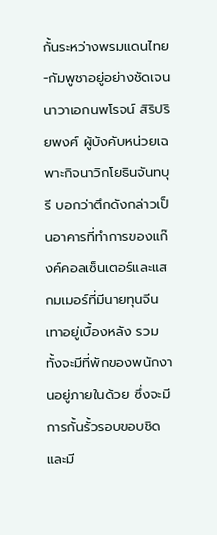กั้นระหว่างพรมแดนไทย-กัมพูชาอยู่อย่างชัดเจน
นาวาเอกนพโรจน์ สิริปริยพงศ์ ผู้บังคับหน่วยเฉพาะกิจนาวิกโยธินจันทบุรี บอกว่าตึกดังกล่าวเป็นอาคารที่ทำการของแก๊งค์คอลเซ็นเตอร์และแสกมเมอร์ที่มีนายทุนจีนเทาอยู่เบื้องหลัง รวมทั้งจะมีที่พักของพนักงานอยู่ภายในด้วย ซึ่งจะมีการกั้นรั้วรอบขอบชิดและมี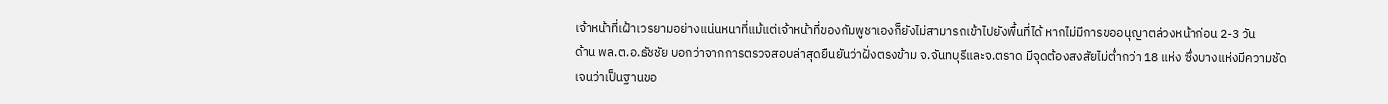เจ้าหน้าที่เฝ้าเวรยามอย่างแน่นหนาที่แม้แต่เจ้าหน้าที่ของกัมพูชาเองก็ยังไม่สามารถเข้าไปยังพื้นที่ได้ หากไม่มีการขออนุญาตล่วงหน้าก่อน 2-3 วัน
ด้าน พล.ต.อ.ธัชชัย บอกว่าจากการตรวจสอบล่าสุดยืนยันว่าฝั่งตรงข้าม จ.จันทบุรีและจ.ตราด มีจุดต้องสงสัยไม่ต่ำกว่า 18 แห่ง ซึ่งบางแห่งมีความชัดเจนว่าเป็นฐานขอ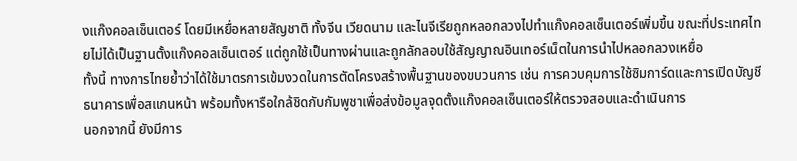งแก๊งคอลเซ็นเตอร์ โดยมีเหยื่อหลายสัญชาติ ทั้งจีน เวียดนาม และไนจีเรียถูกหลอกลวงไปทำแก๊งคอลเซ็นเตอร์เพิ่มขึ้น ขณะที่ประเทศไทยไม่ได้เป็นฐานตั้งแก๊งคอลเซ็นเตอร์ แต่ถูกใช้เป็นทางผ่านและถูกลักลอบใช้สัญญาณอินเทอร์เน็ตในการนำไปหลอกลวงเหยื่อ
ทั้งนี้ ทางการไทยย้ำว่าได้ใช้มาตรการเข้มงวดในการตัดโครงสร้างพื้นฐานของขบวนการ เช่น การควบคุมการใช้ซิมการ์ดและการเปิดบัญชีธนาคารเพื่อสแกนหน้า พร้อมทั้งหารือใกล้ชิดกับกัมพูชาเพื่อส่งข้อมูลจุดตั้งแก๊งคอลเซ็นเตอร์ให้ตรวจสอบและดำเนินการ
นอกจากนี้ ยังมีการ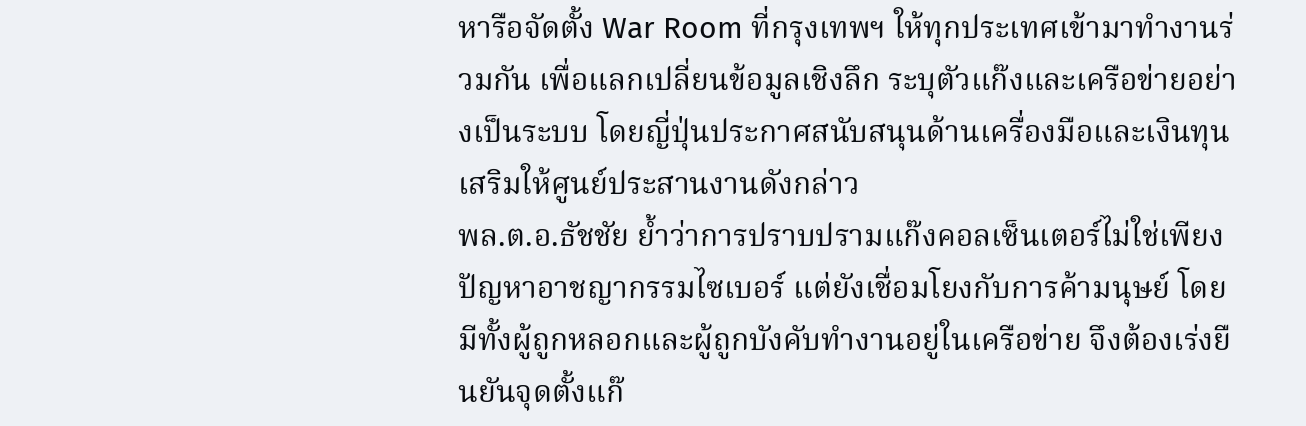หารือจัดตั้ง War Room ที่กรุงเทพฯ ให้ทุกประเทศเข้ามาทำงานร่วมกัน เพื่อแลกเปลี่ยนข้อมูลเชิงลึก ระบุตัวแก๊งและเครือข่ายอย่างเป็นระบบ โดยญี่ปุ่นประกาศสนับสนุนด้านเครื่องมือและเงินทุนเสริมให้ศูนย์ประสานงานดังกล่าว
พล.ต.อ.ธัชชัย ย้ำว่าการปราบปรามแก๊งคอลเซ็นเตอร์ไม่ใช่เพียงปัญหาอาชญากรรมไซเบอร์ แต่ยังเชื่อมโยงกับการค้ามนุษย์ โดยมีทั้งผู้ถูกหลอกและผู้ถูกบังคับทำงานอยู่ในเครือข่าย จึงต้องเร่งยืนยันจุดตั้งแก๊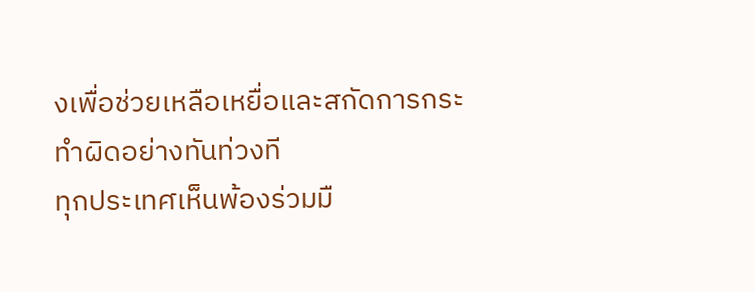งเพื่อช่วยเหลือเหยื่อและสกัดการกระทำผิดอย่างทันท่วงที
ทุกประเทศเห็นพ้องร่วมมื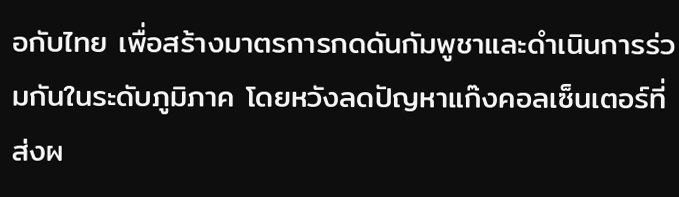อกับไทย เพื่อสร้างมาตรการกดดันกัมพูชาและดำเนินการร่วมกันในระดับภูมิภาค โดยหวังลดปัญหาแก๊งคอลเซ็นเตอร์ที่ส่งผ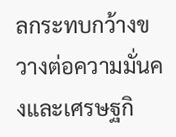ลกระทบกว้างขวางต่อความมั่นคงและเศรษฐกิ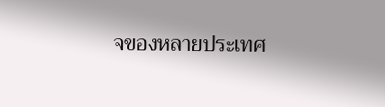จของหลายประเทศ